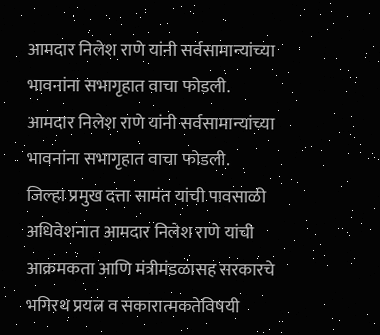आमदार निलेश राणे यांनी सर्वसामान्यांच्या भावनांना सभागृहात वाचा फोडली.
आमदार निलेश राणे यांनी सर्वसामान्यांच्या भावनांना सभागृहात वाचा फोडली.
जिल्हा प्रमुख दत्ता सामंत यांची पावसाळी अधिवेशनात आमदार निलेश राणे यांची आक्रमकता आणि मंत्रीमंडळासह सरकारचे भगिरथ प्रयत्न व सकारात्मकतेविषयी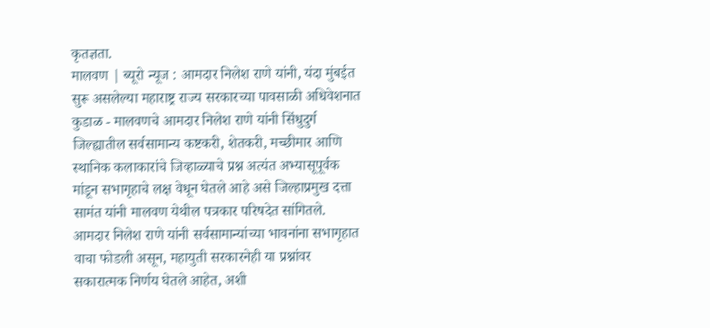कृतज्ञता.
मालवण | ब्यूरो न्यूज : आमदार निलेश राणे यांनी, यंदा मुंबईत सुरू असलेल्या महाराष्ट्र राज्य सरकारच्या पावसाळी अधिवेशनात कुडाळ - मालवणचे आमदार निलेश राणे यांनी सिंधुदुर्ग जिल्ह्यातील सर्वसामान्य कष्टकरी, शेतकरी, मच्छीमार आणि स्थानिक कलाकारांचे जिव्हाळ्याचे प्रश्न अत्यंत अभ्यासूपूर्वक मांडून सभागृहाचे लक्ष वेधून घेतले आहे असे जिल्हाप्रमुख दत्ता सामंत यांनी मालवण येथील पत्रकार परिषदेत सांगितले. आमदार निलेश राणे यांनी सर्वसामान्यांच्या भावनांना सभागृहात वाचा फोडली असून, महायुती सरकारनेही या प्रश्नांवर सकारात्मक निर्णय घेतले आहेत, अशी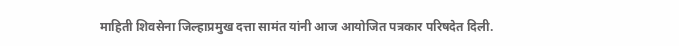माहिती शिवसेना जिल्हाप्रमुख दत्ता सामंत यांनी आज आयोजित पत्रकार परिषदेत दिली.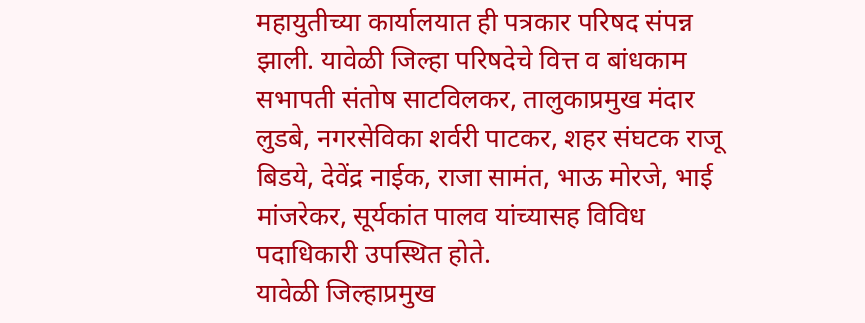महायुतीच्या कार्यालयात ही पत्रकार परिषद संपन्न झाली. यावेळी जिल्हा परिषदेचे वित्त व बांधकाम सभापती संतोष साटविलकर, तालुकाप्रमुख मंदार लुडबे, नगरसेविका शर्वरी पाटकर, शहर संघटक राजू बिडये, देवेंद्र नाईक, राजा सामंत, भाऊ मोरजे, भाई मांजरेकर, सूर्यकांत पालव यांच्यासह विविध पदाधिकारी उपस्थित होते.
यावेळी जिल्हाप्रमुख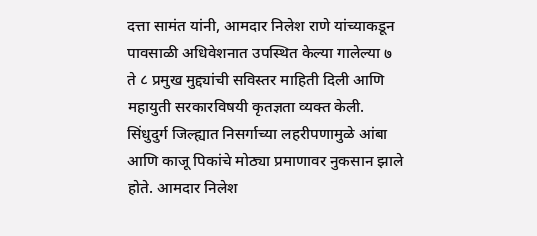दत्ता सामंत यांनी, आमदार निलेश राणे यांच्याकडून पावसाळी अधिवेशनात उपस्थित केल्या गालेल्या ७ ते ८ प्रमुख मुद्द्यांची सविस्तर माहिती दिली आणि महायुती सरकारविषयी कृतज्ञता व्यक्त केली.
सिंधुदुर्ग जिल्ह्यात निसर्गाच्या लहरीपणामुळे आंबा आणि काजू पिकांचे मोठ्या प्रमाणावर नुकसान झाले होते. आमदार निलेश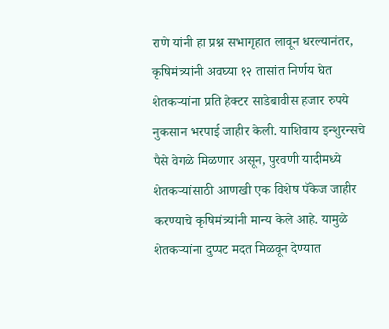राणे यांनी हा प्रश्न सभागृहात लावून धरल्यानंतर, कृषिमंत्र्यांनी अवघ्या १२ तासांत निर्णय घेत शेतकऱ्यांना प्रति हेक्टर साडेबावीस हजार रुपये नुकसान भरपाई जाहीर केली. याशिवाय इन्शुरन्सचे पैसे वेगळे मिळणार असून, पुरवणी यादीमध्ये शेतकऱ्यांसाठी आणखी एक विशेष पॅकेज जाहीर करण्याचे कृषिमंत्र्यांनी मान्य केले आहे. यामुळे शेतकऱ्यांना दुप्पट मदत मिळवून देण्यात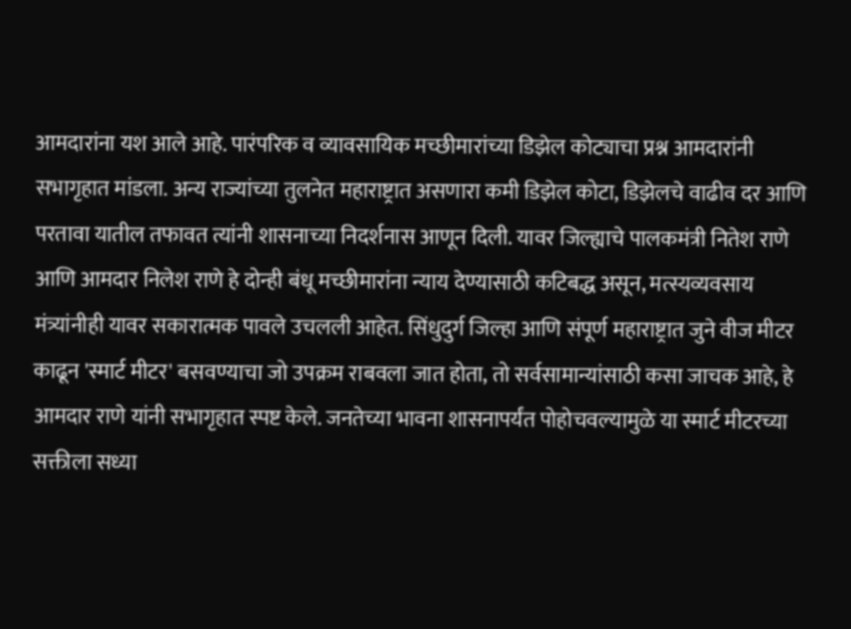आमदारांना यश आले आहे. पारंपरिक व व्यावसायिक मच्छीमारांच्या डिझेल कोट्याचा प्रश्न आमदारांनी सभागृहात मांडला. अन्य राज्यांच्या तुलनेत महाराष्ट्रात असणारा कमी डिझेल कोटा, डिझेलचे वाढीव दर आणि परतावा यातील तफावत त्यांनी शासनाच्या निदर्शनास आणून दिली. यावर जिल्ह्याचे पालकमंत्री नितेश राणे आणि आमदार निलेश राणे हे दोन्ही बंधू मच्छीमारांना न्याय देण्यासाठी कटिबद्ध असून, मत्स्यव्यवसाय मंत्र्यांनीही यावर सकारात्मक पावले उचलली आहेत. सिंधुदुर्ग जिल्हा आणि संपूर्ण महाराष्ट्रात जुने वीज मीटर काढून 'स्मार्ट मीटर' बसवण्याचा जो उपक्रम राबवला जात होता, तो सर्वसामान्यांसाठी कसा जाचक आहे, हे आमदार राणे यांनी सभागृहात स्पष्ट केले. जनतेच्या भावना शासनापर्यंत पोहोचवल्यामुळे या स्मार्ट मीटरच्या सक्तीला सध्या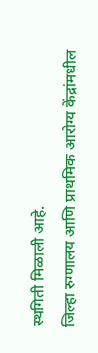स्थगिती मिळाली आहे.
जिल्हा रुग्णालय आणि प्राथमिक आरोग्य केंद्रांमधील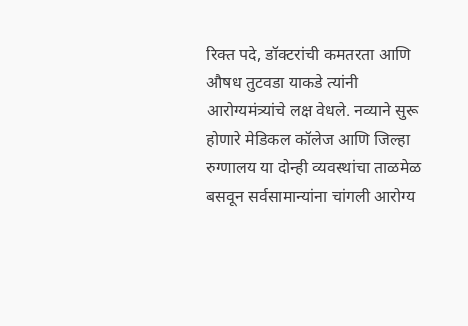रिक्त पदे, डॉक्टरांची कमतरता आणि औषध तुटवडा याकडे त्यांनी आरोग्यमंत्र्यांचे लक्ष वेधले. नव्याने सुरू होणारे मेडिकल कॉलेज आणि जिल्हा रुग्णालय या दोन्ही व्यवस्थांचा ताळमेळ बसवून सर्वसामान्यांना चांगली आरोग्य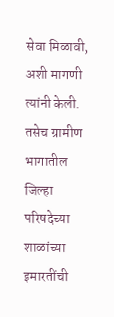सेवा मिळावी, अशी मागणी त्यांनी केली. तसेच ग्रामीण भागातील जिल्हा परिषदेच्या शाळांच्या इमारतींची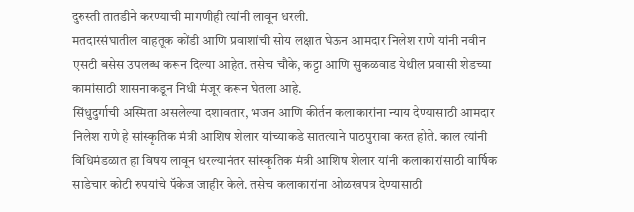दुरुस्ती तातडीने करण्याची मागणीही त्यांनी लावून धरली.
मतदारसंघातील वाहतूक कोंडी आणि प्रवाशांची सोय लक्षात घेऊन आमदार निलेश राणे यांनी नवीन एसटी बसेस उपलब्ध करून दिल्या आहेत. तसेच चौके, कट्टा आणि सुकळवाड येथील प्रवासी शेडच्या कामांसाठी शासनाकडून निधी मंजूर करून घेतला आहे.
सिंधुदुर्गाची अस्मिता असलेल्या दशावतार, भजन आणि कीर्तन कलाकारांना न्याय देण्यासाठी आमदार निलेश राणे हे सांस्कृतिक मंत्री आशिष शेलार यांच्याकडे सातत्याने पाठपुरावा करत होते. काल त्यांनी विधिमंडळात हा विषय लावून धरल्यानंतर सांस्कृतिक मंत्री आशिष शेलार यांनी कलाकारांसाठी वार्षिक साडेचार कोटी रुपयांचे पॅकेज जाहीर केले. तसेच कलाकारांना ओळखपत्र देण्यासाठी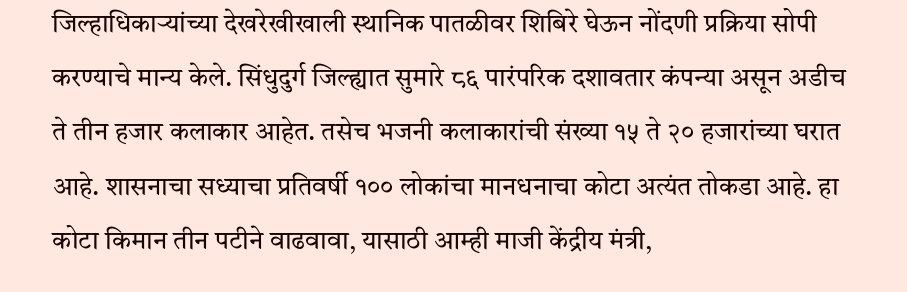जिल्हाधिकाऱ्यांच्या देखरेखीखाली स्थानिक पातळीवर शिबिरे घेऊन नोंदणी प्रक्रिया सोपी करण्याचे मान्य केले. सिंधुदुर्ग जिल्ह्यात सुमारे ८६ पारंपरिक दशावतार कंपन्या असून अडीच ते तीन हजार कलाकार आहेत. तसेच भजनी कलाकारांची संख्या १५ ते २० हजारांच्या घरात आहे. शासनाचा सध्याचा प्रतिवर्षी १०० लोकांचा मानधनाचा कोटा अत्यंत तोकडा आहे. हा कोटा किमान तीन पटीने वाढवावा, यासाठी आम्ही माजी केंद्रीय मंत्री,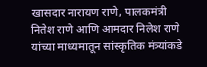खासदार नारायण राणे, पालकमंत्री नितेश राणे आणि आमदार निलेश राणे यांच्या माध्यमातून सांस्कृतिक मंत्र्यांकडे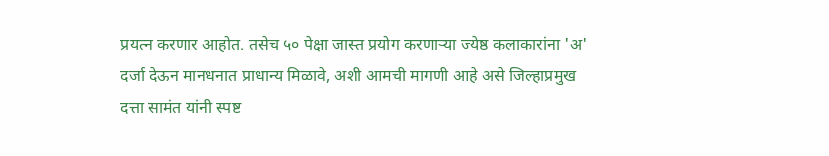प्रयत्न करणार आहोत. तसेच ५० पेक्षा जास्त प्रयोग करणाऱ्या ज्येष्ठ कलाकारांना 'अ' दर्जा देऊन मानधनात प्राधान्य मिळावे, अशी आमची मागणी आहे असे जिल्हाप्रमुख दत्ता सामंत यांनी स्पष्ट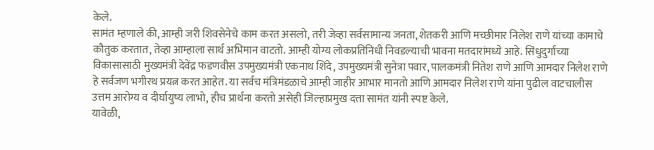केले.
सामंत म्हणाले की, आम्ही जरी शिवसेनेचे काम करत असलो, तरी जेव्हा सर्वसामान्य जनता, शेतकरी आणि मच्छीमार निलेश राणे यांच्या कामाचे कौतुक करतात, तेव्हा आम्हाला सार्थ अभिमान वाटतो. आम्ही योग्य लोकप्रतिनिधी निवडल्याची भावना मतदारांमध्ये आहे. सिंधुदुर्गाच्या विकासासाठी मुख्यमंत्री देवेंद्र फडणवीस उपमुख्यमंत्री एकनाथ शिंदे, उपमुख्यमंत्री सुनेत्रा पवार, पालकमंत्री नितेश राणे आणि आमदार निलेश राणे हे सर्वजण भगीरथ प्रयत्न करत आहेत. या सर्वच मंत्रिमंडळाचे आम्ही जाहीर आभार मानतो आणि आमदार निलेश राणे यांना पुढील वाटचालीस उत्तम आरोग्य व दीर्घायुष्य लाभो, हीच प्रार्थना करतो असेही जिल्हाप्रमुख दत्ता सामंत यांनी स्पष्ट केले.
यावेळी,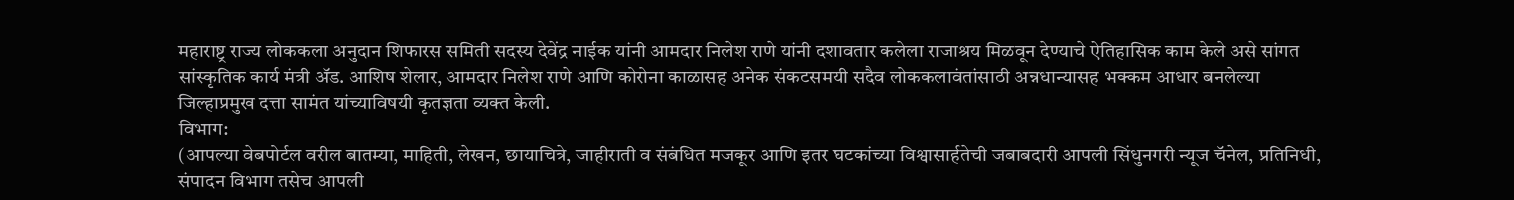महाराष्ट्र राज्य लोककला अनुदान शिफारस समिती सदस्य देवेंद्र नाईक यांनी आमदार निलेश राणे यांनी दशावतार कलेला राजाश्रय मिळवून देण्याचे ऐतिहासिक काम केले असे सांगत सांस्कृतिक कार्य मंत्री ॲड. आशिष शेलार, आमदार निलेश राणे आणि कोरोना काळासह अनेक संकटसमयी सदैव लोककलावंतांसाठी अन्नधान्यासह भक्कम आधार बनलेल्या जिल्हाप्रमुख दत्ता सामंत यांच्याविषयी कृतज्ञता व्यक्त केली.
विभाग:
(आपल्या वेबपोर्टल वरील बातम्या, माहिती, लेखन, छायाचित्रे, जाहीराती व संबंधित मजकूर आणि इतर घटकांच्या विश्वासार्हतेची जबाबदारी आपली सिंधुनगरी न्यूज चॅनेल, प्रतिनिधी, संपादन विभाग तसेच आपली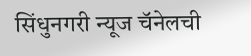सिंधुनगरी न्यूज चॅनेलची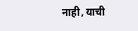नाही, याची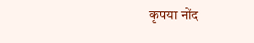कृपया नोंद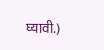घ्यावी.)